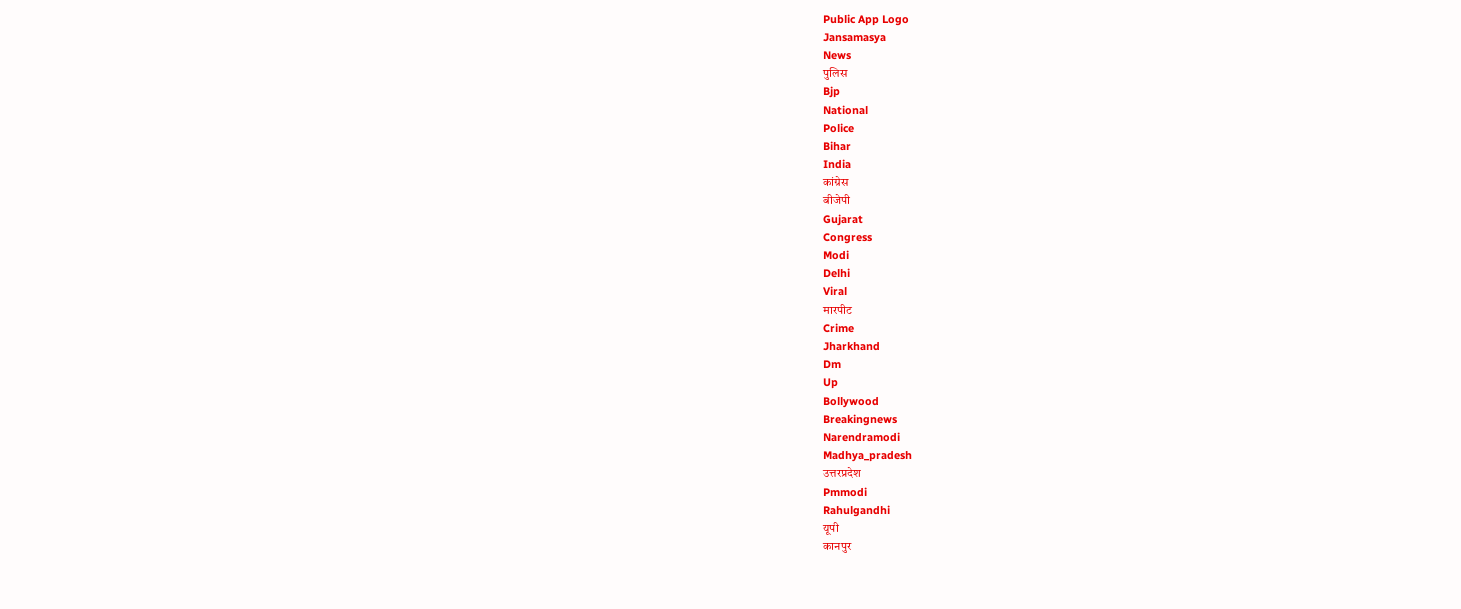Public App Logo
Jansamasya
News
पुलिस
Bjp
National
Police
Bihar
India
कांग्रेस
बीजेपी
Gujarat
Congress
Modi
Delhi
Viral
मारपीट
Crime
Jharkhand
Dm
Up
Bollywood
Breakingnews
Narendramodi
Madhya_pradesh
उत्तरप्रदेश
Pmmodi
Rahulgandhi
यूपी
कानपुर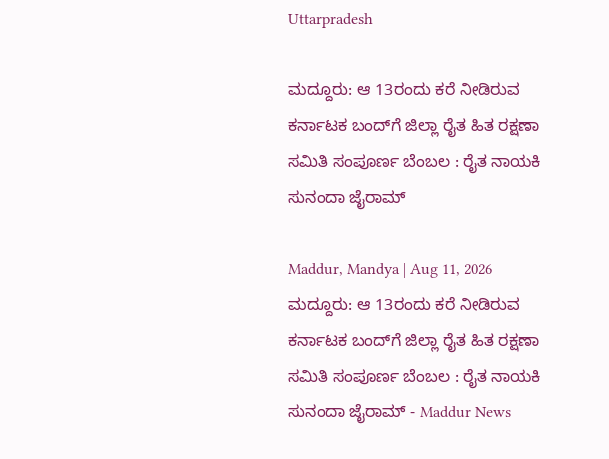Uttarpradesh

ಮದ್ದೂರು: ಆ 13ರಂದು ಕರೆ ನೀಡಿರುವ ಕರ್ನಾಟಕ ಬಂದ್‌ಗೆ ಜಿಲ್ಲಾ ರೈತ ಹಿತ ರಕ್ಷಣಾ ಸಮಿತಿ ಸಂಪೂರ್ಣ ಬೆಂಬಲ : ರೈತ ನಾಯಕಿ ಸುನಂದಾ ಜೈರಾಮ್

Maddur, Mandya | Aug 11, 2026
ಮದ್ದೂರು: ಆ 13ರಂದು ಕರೆ ನೀಡಿರುವ ಕರ್ನಾಟಕ ಬಂದ್‌ಗೆ ಜಿಲ್ಲಾ ರೈತ ಹಿತ ರಕ್ಷಣಾ ಸಮಿತಿ ಸಂಪೂರ್ಣ ಬೆಂಬಲ : ರೈತ ನಾಯಕಿ ಸುನಂದಾ ಜೈರಾಮ್ - Maddur News